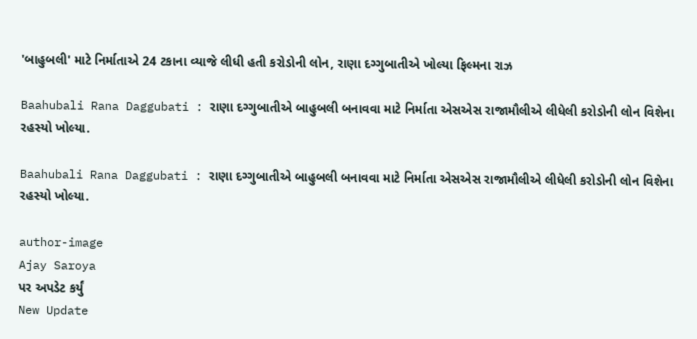'બાહુબલી' માટે નિર્માતાએ 24 ટકાના વ્યાજે લીધી હતી કરોડોની લોન, રાણા દગ્ગુબાતીએ ખોલ્યા ફિલ્મના રાઝ

Baahubali Rana Daggubati : રાણા દગ્ગુબાતીએ બાહુબલી બનાવવા માટે નિર્માતા એસએસ રાજામૌલીએ લીધેલી કરોડોની લોન વિશેના રહસ્યો ખોલ્યા.

Baahubali Rana Daggubati : રાણા દગ્ગુબાતીએ બાહુબલી બનાવવા માટે નિર્માતા એસએસ રાજામૌલીએ લીધેલી કરોડોની લોન વિશેના રહસ્યો ખોલ્યા.

author-image
Ajay Saroya
પર અપડેટ કર્યું
New Update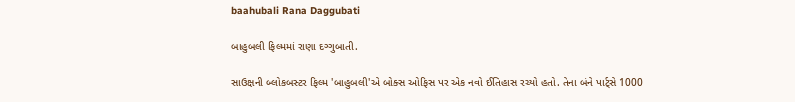baahubali Rana Daggubati

બાહુબલી ફિલ્મમાં રાણા દગ્ગુબાતી.

સાઉક્ષની બ્લોકબસ્ટર ફિલ્મ 'બાહુબલી'એ બોક્સ ઓફિસ પર એક નવો ઈતિહાસ રચ્યો હતો. તેના બંને પાર્ટ્સે 1000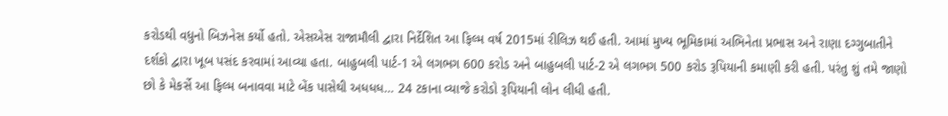કરોડથી વધુનો બિઝનેસ કર્યો હતો. એસએસ રાજામૌલી દ્વારા નિર્દેશિત આ ફિલ્મ વર્ષ 2015માં રીલિઝ થઈ હતી. આમાં મુખ્ય ભૂમિકામાં અભિનેતા પ્રભાસ અને રાણા દગ્ગુબાતીને દર્શકો દ્વારા ખૂબ પસંદ કરવામાં આવ્યા હતા. બાહુબલી પાર્ટ-1 એ લગભગ 600 કરોડ અને બાહુબલી પાર્ટ-2 એ લગભગ 500 કરોડ રૂપિયાની કમાણી કરી હતી. પરંતુ શું તમે જાણો છો કે મેકર્સે આ ફિલ્મ બનાવવા માટે બેંક પાસેથી અધધધ… 24 ટકાના વ્યાજે કરોડો રૂપિયાની લોન લીધી હતી.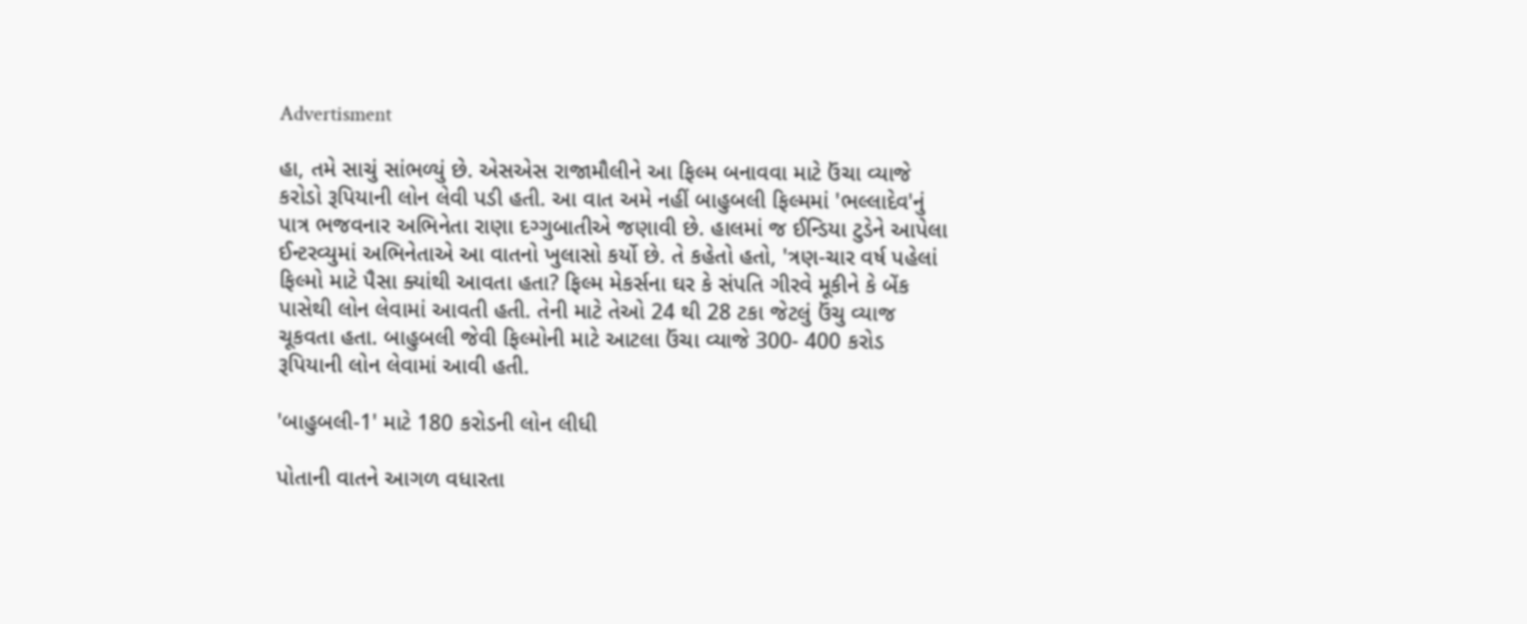Advertisment

હા, તમે સાચું સાંભળ્યું છે. એસએસ રાજામૌલીને આ ફિલ્મ બનાવવા માટે ઉંચા વ્યાજે કરોડો રૂપિયાની લોન લેવી પડી હતી. આ વાત અમે નહીં બાહુબલી ફિલ્મમાં 'ભલ્લાદેવ'નું પાત્ર ભજવનાર અભિનેતા રાણા દગ્ગુબાતીએ જણાવી છે. હાલમાં જ ઈન્ડિયા ટુડેને આપેલા ઈન્ટરવ્યુમાં અભિનેતાએ આ વાતનો ખુલાસો કર્યો છે. તે કહેતો હતો, 'ત્રણ-ચાર વર્ષ પહેલાં ફિલ્મો માટે પૈસા ક્યાંથી આવતા હતા? ફિલ્મ મેકર્સના ઘર કે સંપતિ ગીરવે મૂકીને કે બેંક પાસેથી લોન લેવામાં આવતી હતી. તેની માટે તેઓ 24 થી 28 ટકા જેટલું ઉંચુ વ્યાજ ચૂકવતા હતા. બાહુબલી જેવી ફિલ્મોની માટે આટલા ઉંચા વ્યાજે 300- 400 કરોડ રૂપિયાની લોન લેવામાં આવી હતી.

'બાહુબલી-1' માટે 180 કરોડની લોન લીધી

પોતાની વાતને આગળ વધારતા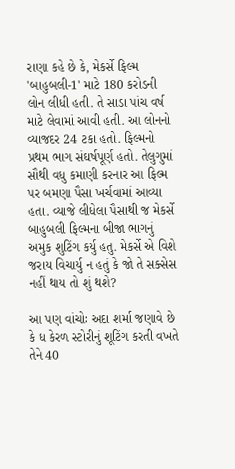રાણા કહે છે કે, મેકર્સે ફિલ્મ 'બાહુબલી-1' માટે 180 કરોડની લોન લીધી હતી. તે સાડા પાંચ વર્ષ માટે લેવામાં આવી હતી. આ લોનનો વ્યાજદર 24 ટકા હતો. ફિલ્મનો પ્રથમ ભાગ સંઘર્ષપૂર્ણ હતો. તેલુગુમાં સૌથી વધુ કમાણી કરનાર આ ફિલ્મ પર બમણા પૈસા ખર્ચવામાં આવ્યા હતા. વ્યાજે લીધેલા પૈસાથી જ મેકર્સે બાહુબલી ફિલ્મના બીજા ભાગનું અમુક શુટિંગ કર્યુ હતુ. મેકર્સે એ વિશે જરાય વિચાર્યુ ન હતું કે જો તે સક્સેસ નહીં થાય તો શું થશે?

આ પણ વાંચોઃ અદા શર્મા જણાવે છે કે ધ કેરળ સ્ટોરીનું શૂટિંગ કરતી વખતે તેને 40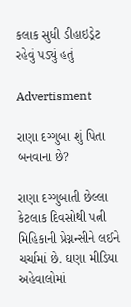કલાક સુધી ડીહાઇડ્રેટ રહેવું પડ્યું હતું

Advertisment

રાણા દગ્ગુબા શું પિતા બનવાના છે?

રાણા દગ્ગુબાતી છેલ્લા કેટલાક દિવસોથી પત્ની મિહિકાની પ્રેગ્નન્સીને લઈને ચર્ચામાં છે. ઘણા મીડિયા અહેવાલોમાં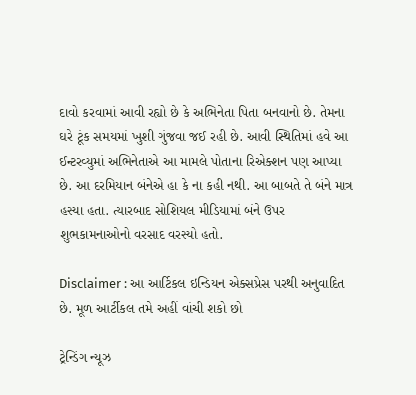દાવો કરવામાં આવી રહ્યો છે કે અભિનેતા પિતા બનવાનો છે. તેમના ઘરે ટૂંક સમયમાં ખુશી ગુંજવા જઈ રહી છે. આવી સ્થિતિમાં હવે આ ઈન્ટરવ્યુમાં અભિનેતાએ આ મામલે પોતાના રિએક્શન પણ આપ્યા છે. આ દરમિયાન બંનેએ હા કે ના કહી નથી. આ બાબતે તે બંને માત્ર હસ્યા હતા. ત્યારબાદ સોશિયલ મીડિયામાં બંને ઉપર શુભકામનાઓનો વરસાદ વરસ્યો હતો.

Disclaimer : આ આર્ટિકલ ઇન્ડિયન એક્સપ્રેસ પરથી અનુવાદિત છે. મૂળ આર્ટીકલ તમે અહીં વાંચી શકો છો

ટ્રેન્ડિંગ ન્યૂઝ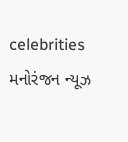celebrities મનોરંજન ન્યૂઝ